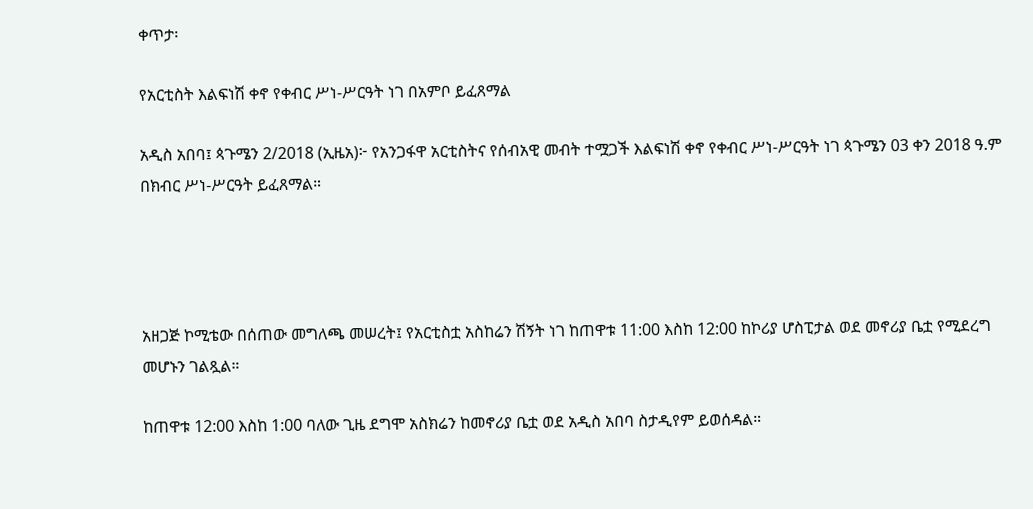ቀጥታ፡

የአርቲስት እልፍነሽ ቀኖ የቀብር ሥነ-ሥርዓት ነገ በአምቦ ይፈጸማል

አዲስ አበባ፤ ጳጉሜን 2/2018 (ኢዜአ)፦ የአንጋፋዋ አርቲስትና የሰብአዊ መብት ተሟጋች እልፍነሽ ቀኖ የቀብር ሥነ-ሥርዓት ነገ ጳጉሜን 03 ቀን 2018 ዓ.ም በክብር ሥነ-ሥርዓት ይፈጸማል።




አዘጋጅ ኮሚቴው በሰጠው መግለጫ መሠረት፤ የአርቲስቷ አስከሬን ሽኝት ነገ ከጠዋቱ 11:00 እስከ 12:00 ከኮሪያ ሆስፒታል ወደ መኖሪያ ቤቷ የሚደረግ መሆኑን ገልጿል።

ከጠዋቱ 12:00 እስከ 1:00 ባለው ጊዜ ደግሞ አስክሬን ከመኖሪያ ቤቷ ወደ አዲስ አበባ ስታዲየም ይወሰዳል።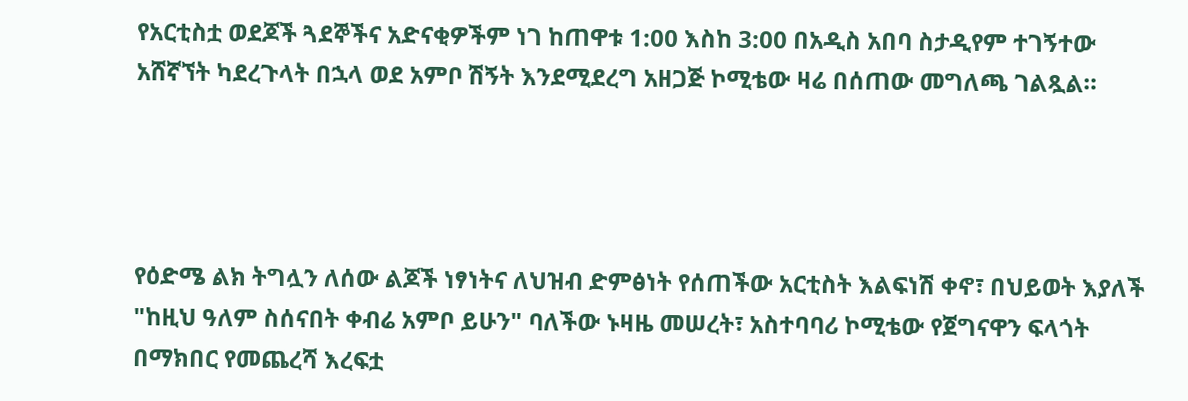የአርቲስቷ ወደጆች ጓደኞችና አድናቂዎችም ነገ ከጠዋቱ 1:00 እስከ 3:00 በአዲስ አበባ ስታዲየም ተገኝተው አሸኛኘት ካደረጉላት በኋላ ወደ አምቦ ሽኝት እንደሚደረግ አዘጋጅ ኮሚቴው ዛሬ በሰጠው መግለጫ ገልጿል።




የዕድሜ ልክ ትግሏን ለሰው ልጆች ነፃነትና ለህዝብ ድምፅነት የሰጠችው አርቲስት እልፍነሽ ቀኖ፣ በህይወት እያለች "ከዚህ ዓለም ስሰናበት ቀብሬ አምቦ ይሁን" ባለችው ኑዛዜ መሠረት፣ አስተባባሪ ኮሚቴው የጀግናዋን ፍላጎት በማክበር የመጨረሻ እረፍቷ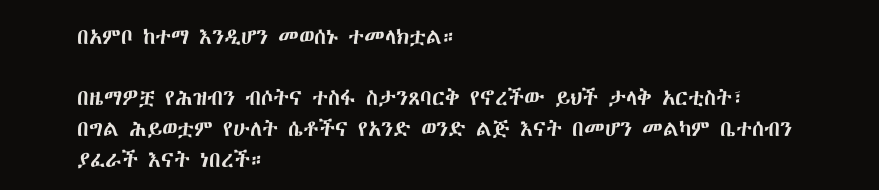በአምቦ ከተማ እንዲሆን መወሰኑ ተመላክቷል።

በዜማዎቿ የሕዝብን ብሶትና ተስፋ ስታንጸባርቅ የኖረችው ይህች ታላቅ አርቲስት፣ በግል ሕይወቷም የሁለት ሴቶችና የአንድ ወንድ ልጅ እናት በመሆን መልካም ቤተሰብን ያፈራች እናት ነበረች።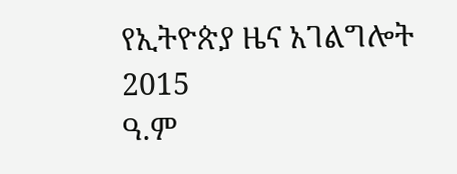የኢትዮጵያ ዜና አገልግሎት
2015
ዓ.ም